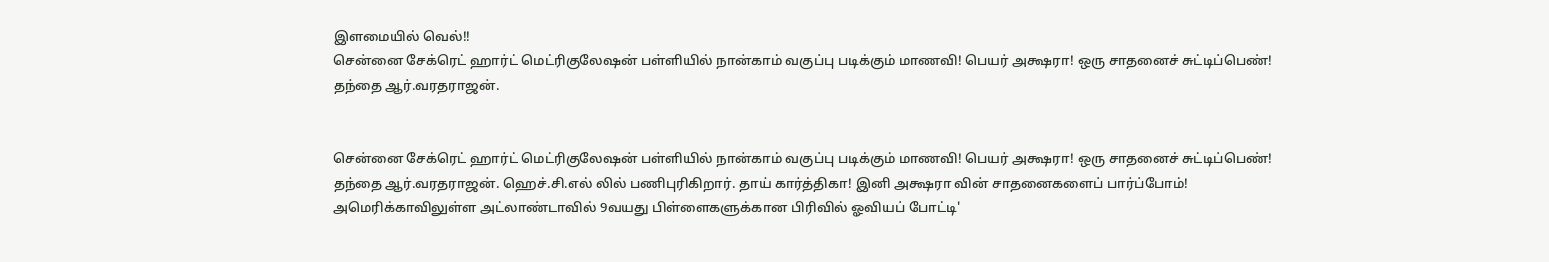இளமையில் வெல்!!
சென்னை சேக்ரெட் ஹார்ட் மெட்ரிகுலேஷன் பள்ளியில் நான்காம் வகுப்பு படிக்கும் மாணவி! பெயர் அக்ஷரா! ஒரு சாதனைச் சுட்டிப்பெண்! தந்தை ஆர்.வரதராஜன்.


சென்னை சேக்ரெட் ஹார்ட் மெட்ரிகுலேஷன் பள்ளியில் நான்காம் வகுப்பு படிக்கும் மாணவி! பெயர் அக்ஷரா! ஒரு சாதனைச் சுட்டிப்பெண்! தந்தை ஆர்.வரதராஜன். ஹெச்.சி.எல் லில் பணிபுரிகிறார். தாய் கார்த்திகா! இனி அக்ஷரா வின் சாதனைகளைப் பார்ப்போம்!
அமெரிக்காவிலுள்ள அட்லாண்டாவில் 9வயது பிள்ளைகளுக்கான பிரிவில் ஓவியப் போட்டி'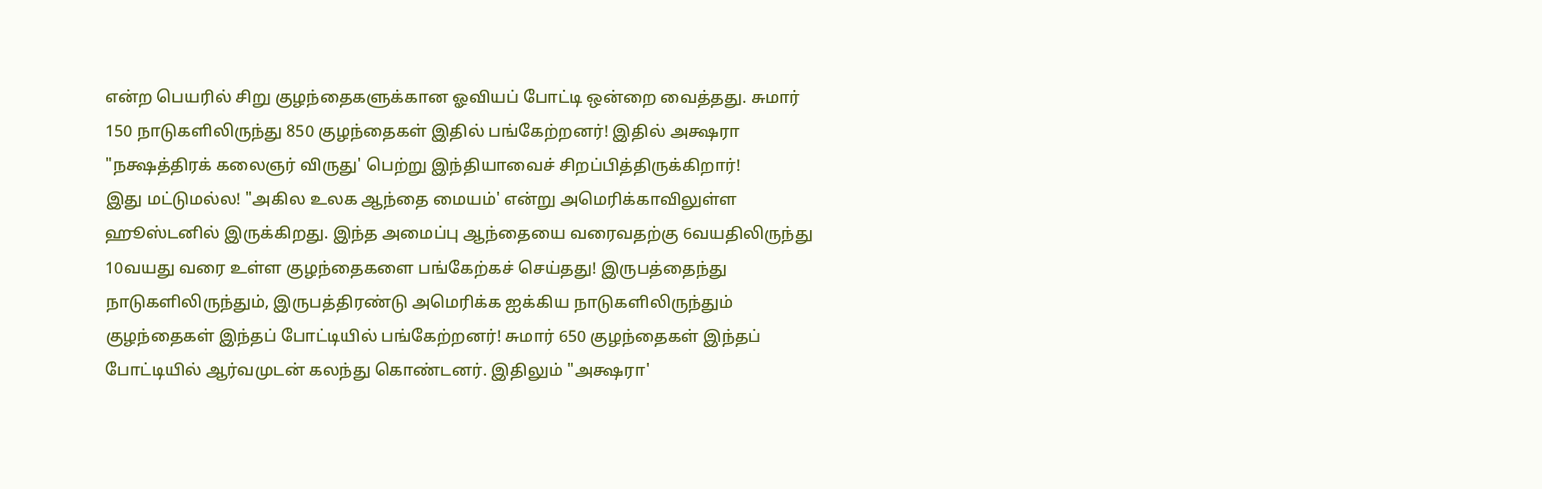என்ற பெயரில் சிறு குழந்தைகளுக்கான ஓவியப் போட்டி ஒன்றை வைத்தது. சுமார் 150 நாடுகளிலிருந்து 850 குழந்தைகள் இதில் பங்கேற்றனர்! இதில் அக்ஷரா "நக்ஷத்திரக் கலைஞர் விருது' பெற்று இந்தியாவைச் சிறப்பித்திருக்கிறார்!
இது மட்டுமல்ல! "அகில உலக ஆந்தை மையம்' என்று அமெரிக்காவிலுள்ள ஹூஸ்டனில் இருக்கிறது. இந்த அமைப்பு ஆந்தையை வரைவதற்கு 6வயதிலிருந்து 10வயது வரை உள்ள குழந்தைகளை பங்கேற்கச் செய்தது! இருபத்தைந்து நாடுகளிலிருந்தும், இருபத்திரண்டு அமெரிக்க ஐக்கிய நாடுகளிலிருந்தும் குழந்தைகள் இந்தப் போட்டியில் பங்கேற்றனர்! சுமார் 650 குழந்தைகள் இந்தப் போட்டியில் ஆர்வமுடன் கலந்து கொண்டனர். இதிலும் "அக்ஷரா'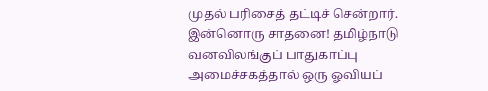முதல் பரிசைத் தட்டிச் சென்றார்.
இன்னொரு சாதனை! தமிழ்நாடு வனவிலங்குப் பாதுகாப்பு அமைச்சகத்தால் ஒரு ஓவியப்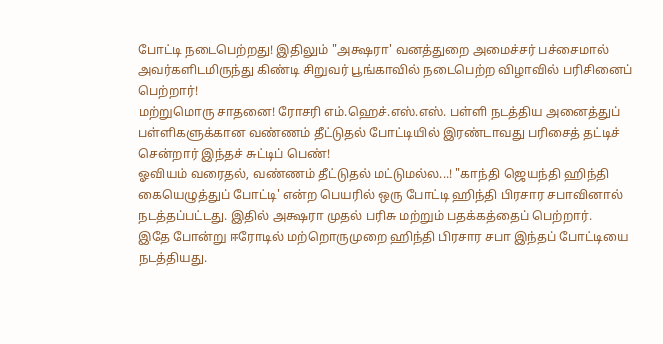போட்டி நடைபெற்றது! இதிலும் "அக்ஷரா' வனத்துறை அமைச்சர் பச்சைமால் அவர்களிடமிருந்து கிண்டி சிறுவர் பூங்காவில் நடைபெற்ற விழாவில் பரிசினைப் பெற்றார்!
மற்றுமொரு சாதனை! ரோசரி எம்.ஹெச்.எஸ்.எஸ். பள்ளி நடத்திய அனைத்துப் பள்ளிகளுக்கான வண்ணம் தீட்டுதல் போட்டியில் இரண்டாவது பரிசைத் தட்டிச் சென்றார் இந்தச் சுட்டிப் பெண்!
ஓவியம் வரைதல், வண்ணம் தீட்டுதல் மட்டுமல்ல...! "காந்தி ஜெயந்தி ஹிந்தி கையெழுத்துப் போட்டி' என்ற பெயரில் ஒரு போட்டி ஹிந்தி பிரசார சபாவினால் நடத்தப்பட்டது. இதில் அக்ஷரா முதல் பரிசு மற்றும் பதக்கத்தைப் பெற்றார்.
இதே போன்று ஈரோடில் மற்றொருமுறை ஹிந்தி பிரசார சபா இந்தப் போட்டியை நடத்தியது.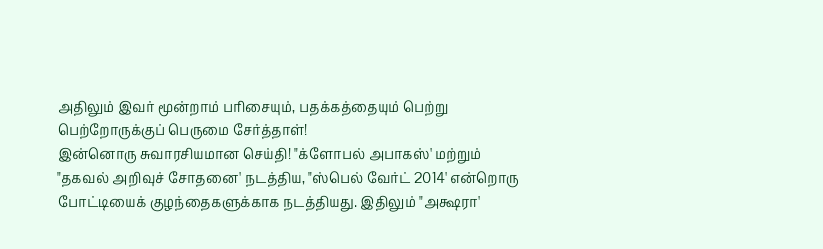அதிலும் இவர் மூன்றாம் பரிசையும், பதக்கத்தையும் பெற்று பெற்றோருக்குப் பெருமை சேர்த்தாள்!
இன்னொரு சுவாரசியமான செய்தி! "க்ளோபல் அபாகஸ்' மற்றும் "தகவல் அறிவுச் சோதனை' நடத்திய, "ஸ்பெல் வேர்ட் 2014' என்றொரு போட்டியைக் குழந்தைகளுக்காக நடத்தியது. இதிலும் "அக்ஷரா'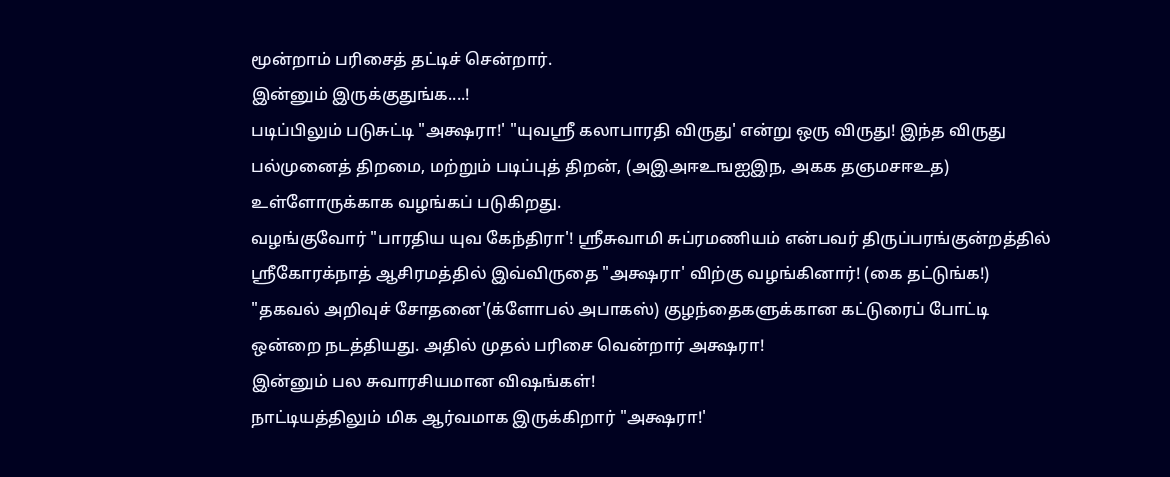மூன்றாம் பரிசைத் தட்டிச் சென்றார்.
இன்னும் இருக்குதுங்க....!
படிப்பிலும் படுசுட்டி "அக்ஷரா!' "யுவஸ்ரீ கலாபாரதி விருது' என்று ஒரு விருது! இந்த விருது பல்முனைத் திறமை, மற்றும் படிப்புத் திறன், (அஇஅஈஉஙஐஇந, அகக தஞமசஈஉத) உள்ளோருக்காக வழங்கப் படுகிறது.
வழங்குவோர் "பாரதிய யுவ கேந்திரா'! ஸ்ரீசுவாமி சுப்ரமணியம் என்பவர் திருப்பரங்குன்றத்தில் ஸ்ரீகோரக்நாத் ஆசிரமத்தில் இவ்விருதை "அக்ஷரா' விற்கு வழங்கினார்! (கை தட்டுங்க!)
"தகவல் அறிவுச் சோதனை'(க்ளோபல் அபாகஸ்) குழந்தைகளுக்கான கட்டுரைப் போட்டி ஒன்றை நடத்தியது. அதில் முதல் பரிசை வென்றார் அக்ஷரா!
இன்னும் பல சுவாரசியமான விஷங்கள்!
நாட்டியத்திலும் மிக ஆர்வமாக இருக்கிறார் "அக்ஷரா!'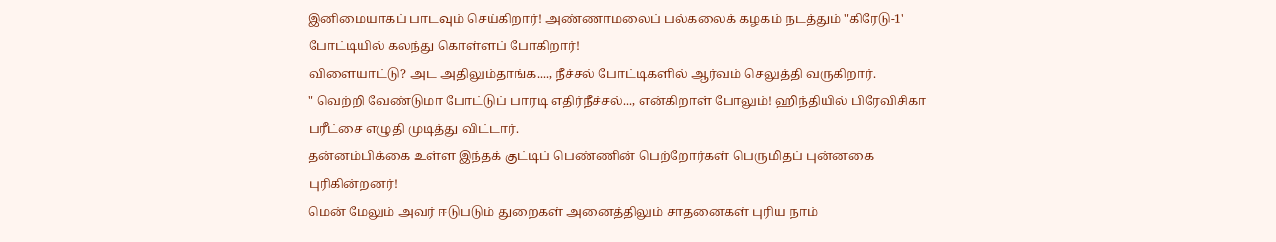இனிமையாகப் பாடவும் செய்கிறார்! அண்ணாமலைப் பல்கலைக் கழகம் நடத்தும் "கிரேடு-1' போட்டியில் கலந்து கொள்ளப் போகிறார்!
விளையாட்டு? அட அதிலும்தாங்க...., நீச்சல் போட்டிகளில் ஆர்வம் செலுத்தி வருகிறார்.
" வெற்றி வேண்டுமா போட்டுப் பாரடி எதிர்நீச்சல்..., என்கிறாள் போலும்! ஹிந்தியில் பிரேவிசிகா பரீட்சை எழுதி முடித்து விட்டார்.
தன்னம்பிக்கை உள்ள இந்தக் குட்டிப் பெண்ணின் பெற்றோர்கள் பெருமிதப் புன்னகை புரிகின்றனர்!
மென் மேலும் அவர் ஈடுபடும் துறைகள் அனைத்திலும் சாதனைகள் புரிய நாம்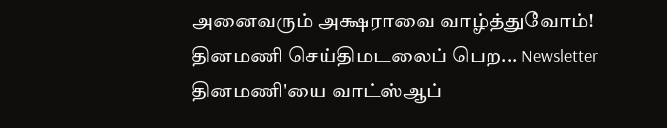அனைவரும் அக்ஷராவை வாழ்த்துவோம்!
தினமணி செய்திமடலைப் பெற... Newsletter
தினமணி'யை வாட்ஸ்ஆப்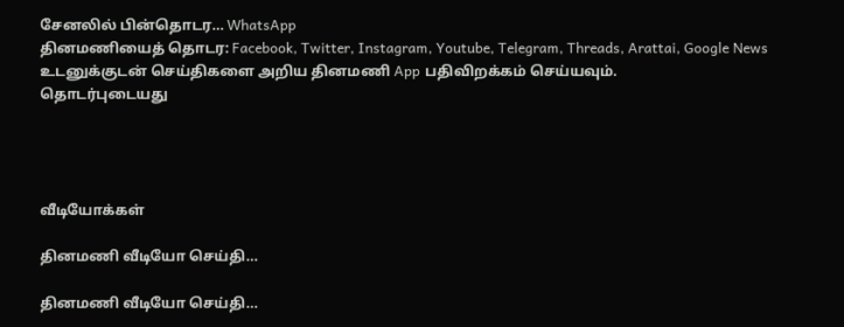சேனலில் பின்தொடர... WhatsApp
தினமணியைத் தொடர: Facebook, Twitter, Instagram, Youtube, Telegram, Threads, Arattai, Google News
உடனுக்குடன் செய்திகளை அறிய தினமணி App பதிவிறக்கம் செய்யவும்.
தொடர்புடையது




வீடியோக்கள்

தினமணி வீடியோ செய்தி...

தினமணி வீடியோ செய்தி...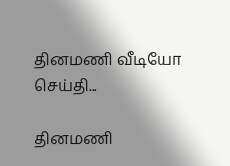தினமணி வீடியோ செய்தி...

தினமணி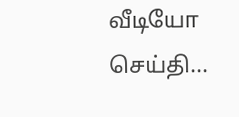வீடியோ செய்தி...